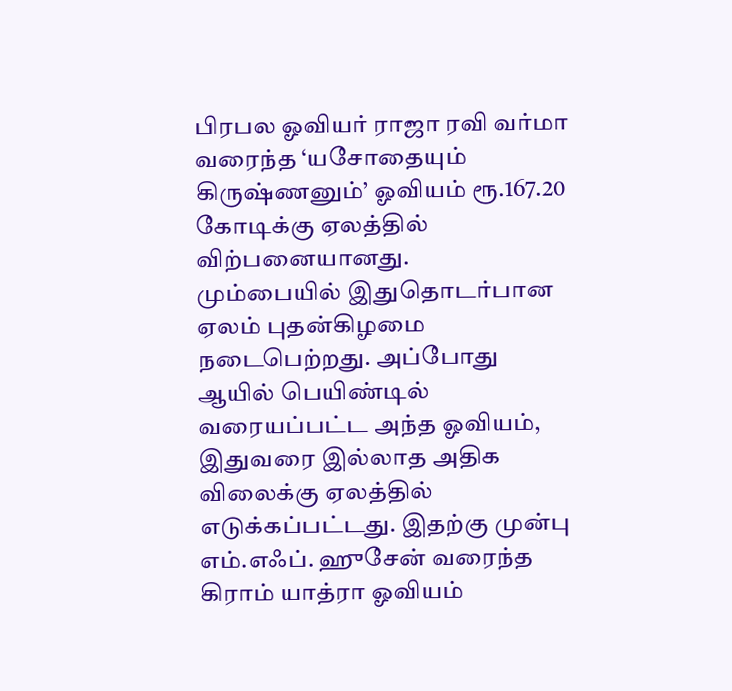பிரபல ஓவியர் ராஜா ரவி வர்மா வரைந்த ‘யசோதையும் கிருஷ்ணனும்’ ஓவியம் ரூ.167.20 கோடிக்கு ஏலத்தில் விற்பனையானது.
மும்பையில் இதுதொடர்பான ஏலம் புதன்கிழமை நடைபெற்றது. அப்போது ஆயில் பெயிண்டில் வரையப்பட்ட அந்த ஓவியம், இதுவரை இல்லாத அதிக விலைக்கு ஏலத்தில் எடுக்கப்பட்டது. இதற்கு முன்பு எம்.எஃப். ஹுசேன் வரைந்த கிராம் யாத்ரா ஓவியம்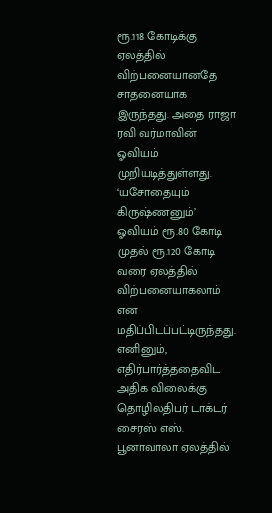ரூ.118 கோடிக்கு ஏலத்தில் விற்பனையானதே சாதனையாக இருந்தது. அதை ராஜா ரவி வர்மாவின் ஓவியம் முறியடித்துள்ளது. ‘யசோதையும் கிருஷ்ணனும்’ ஓவியம் ரூ.80 கோடி முதல் ரூ.120 கோடி வரை ஏலத்தில் விற்பனையாகலாம் என மதிப்பிடப்பட்டிருந்தது. எனினும், எதிர்பார்த்ததைவிட அதிக விலைக்கு தொழிலதிபர் டாக்டர் சைரஸ் எஸ். பூனாவாலா ஏலத்தில்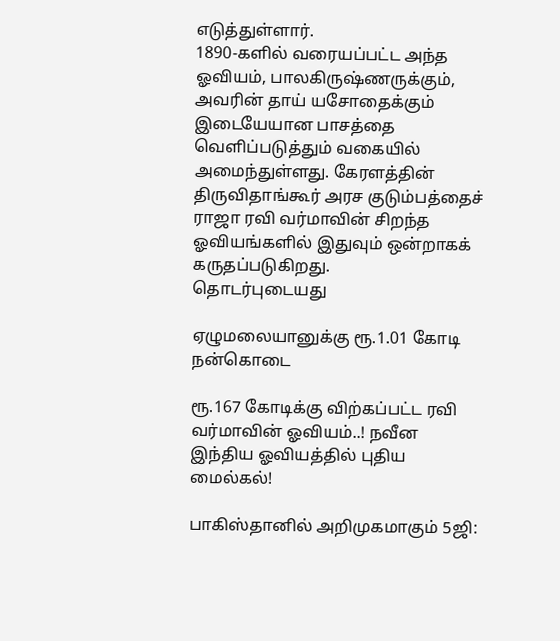எடுத்துள்ளார்.
1890-களில் வரையப்பட்ட அந்த ஓவியம், பாலகிருஷ்ணருக்கும், அவரின் தாய் யசோதைக்கும் இடையேயான பாசத்தை வெளிப்படுத்தும் வகையில் அமைந்துள்ளது. கேரளத்தின் திருவிதாங்கூர் அரச குடும்பத்தைச் ராஜா ரவி வர்மாவின் சிறந்த ஓவியங்களில் இதுவும் ஒன்றாகக் கருதப்படுகிறது.
தொடர்புடையது

ஏழுமலையானுக்கு ரூ.1.01 கோடி நன்கொடை

ரூ.167 கோடிக்கு விற்கப்பட்ட ரவி வர்மாவின் ஓவியம்..! நவீன இந்திய ஓவியத்தில் புதிய மைல்கல்!

பாகிஸ்தானில் அறிமுகமாகும் 5ஜி: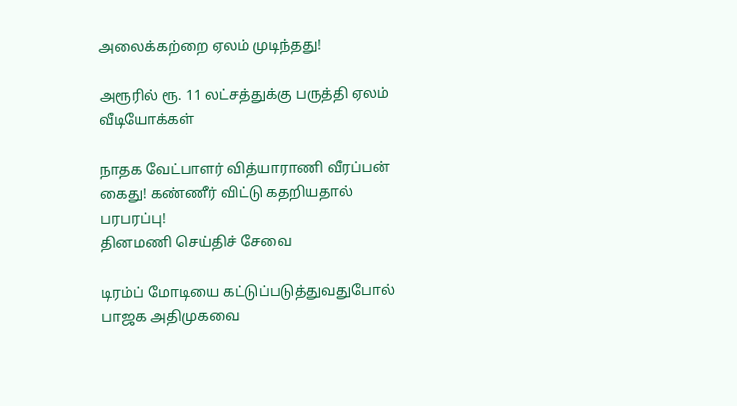அலைக்கற்றை ஏலம் முடிந்தது!

அரூரில் ரூ. 11 லட்சத்துக்கு பருத்தி ஏலம்
வீடியோக்கள்

நாதக வேட்பாளர் வித்யாராணி வீரப்பன் கைது! கண்ணீர் விட்டு கதறியதால் பரபரப்பு!
தினமணி செய்திச் சேவை

டிரம்ப் மோடியை கட்டுப்படுத்துவதுபோல் பாஜக அதிமுகவை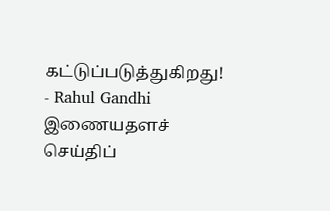கட்டுப்படுத்துகிறது! - Rahul Gandhi
இணையதளச் செய்திப்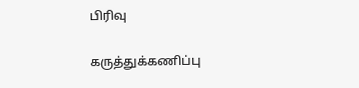பிரிவு

கருத்துக்கணிப்பு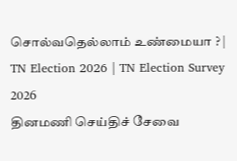சொல்வதெல்லாம் உண்மையா ? | TN Election 2026 | TN Election Survey 2026
தினமணி செய்திச் சேவை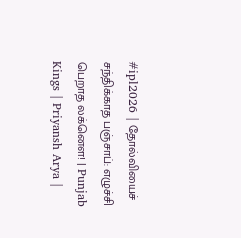#ipl2026 | தோல்வியைச் சந்திக்காத பஞ்சாப்: எழுச்சி பெறாத லக்னௌ! | Punjab Kings | Priyansh Arya |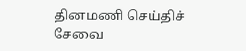தினமணி செய்திச் சேவை